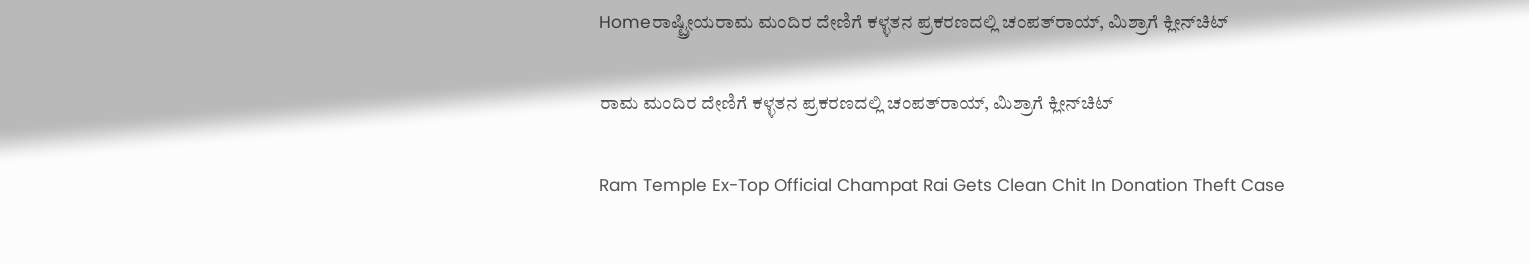Homeರಾಷ್ಟ್ರೀಯರಾಮ ಮಂದಿರ ದೇಣಿಗೆ ಕಳ್ಳತನ ಪ್ರಕರಣದಲ್ಲಿ ಚಂಪತ್‌ರಾಯ್‌, ಮಿಶ್ರಾಗೆ ಕ್ಲೀನ್‌ಚಿಟ್‌

ರಾಮ ಮಂದಿರ ದೇಣಿಗೆ ಕಳ್ಳತನ ಪ್ರಕರಣದಲ್ಲಿ ಚಂಪತ್‌ರಾಯ್‌, ಮಿಶ್ರಾಗೆ ಕ್ಲೀನ್‌ಚಿಟ್‌

Ram Temple Ex-Top Official Champat Rai Gets Clean Chit In Donation Theft Case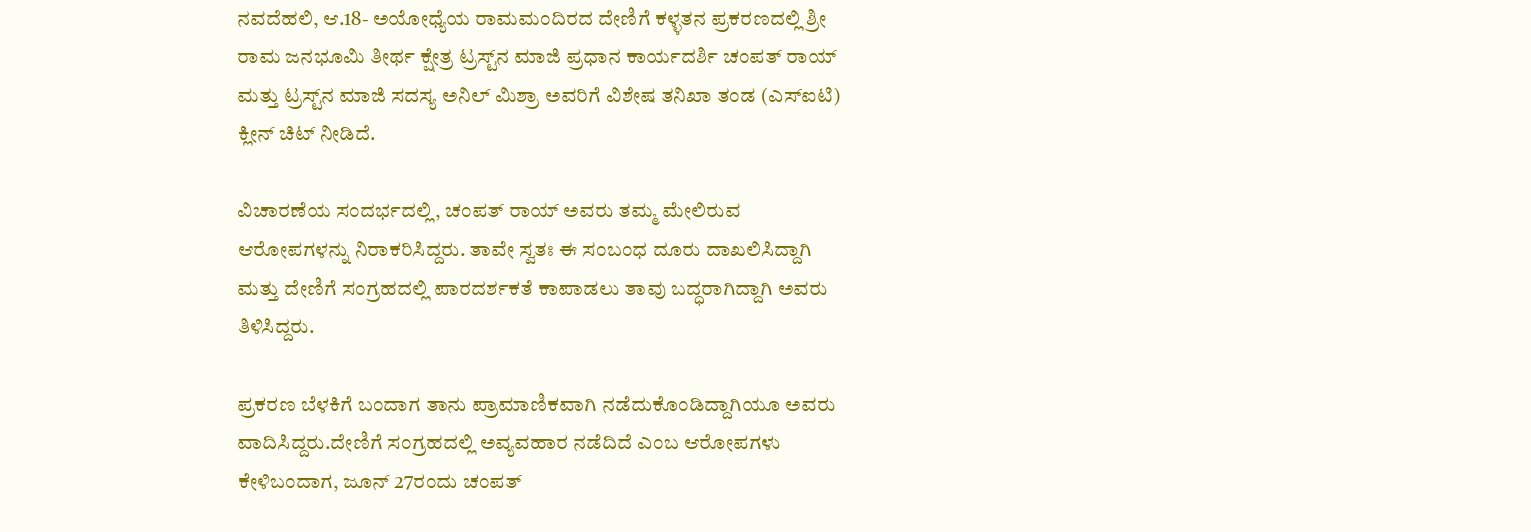ನವದೆಹಲಿ, ಆ.18- ಅಯೋಧ್ಯೆಯ ರಾಮಮಂದಿರದ ದೇಣಿಗೆ ಕಳ್ಳತನ ಪ್ರಕರಣದಲ್ಲಿ ಶ್ರೀ ರಾಮ ಜನಭೂಮಿ ತೀರ್ಥ ಕ್ಷೇತ್ರ ಟ್ರಸ್ಟ್‌ನ ಮಾಜಿ ಪ್ರಧಾನ ಕಾರ್ಯದರ್ಶಿ ಚಂಪತ್‌ ರಾಯ್‌ ಮತ್ತು ಟ್ರಸ್ಟ್‌ನ ಮಾಜಿ ಸದಸ್ಯ ಅನಿಲ್‌ ಮಿಶ್ರಾ ಅವರಿಗೆ ವಿಶೇಷ ತನಿಖಾ ತಂಡ (ಎಸ್‌‍ಐಟಿ) ಕ್ಲೀನ್‌ ಚಿಟ್‌ ನೀಡಿದೆ.

ವಿಚಾರಣೆಯ ಸಂದರ್ಭದಲ್ಲಿ, ಚಂಪತ್‌ ರಾಯ್‌ ಅವರು ತಮ್ಮ ಮೇಲಿರುವ ಆರೋಪಗಳನ್ನು ನಿರಾಕರಿಸಿದ್ದರು. ತಾವೇ ಸ್ವತಃ ಈ ಸಂಬಂಧ ದೂರು ದಾಖಲಿಸಿದ್ದಾಗಿ ಮತ್ತು ದೇಣಿಗೆ ಸಂಗ್ರಹದಲ್ಲಿ ಪಾರದರ್ಶಕತೆ ಕಾಪಾಡಲು ತಾವು ಬದ್ಧರಾಗಿದ್ದಾಗಿ ಅವರು ತಿಳಿಸಿದ್ದರು.

ಪ್ರಕರಣ ಬೆಳಕಿಗೆ ಬಂದಾಗ ತಾನು ಪ್ರಾಮಾಣಿಕವಾಗಿ ನಡೆದುಕೊಂಡಿದ್ದಾಗಿಯೂ ಅವರು ವಾದಿಸಿದ್ದರು.ದೇಣಿಗೆ ಸಂಗ್ರಹದಲ್ಲಿ ಅವ್ಯವಹಾರ ನಡೆದಿದೆ ಎಂಬ ಆರೋಪಗಳು ಕೇಳಿಬಂದಾಗ, ಜೂನ್‌ 27ರಂದು ಚಂಪತ್‌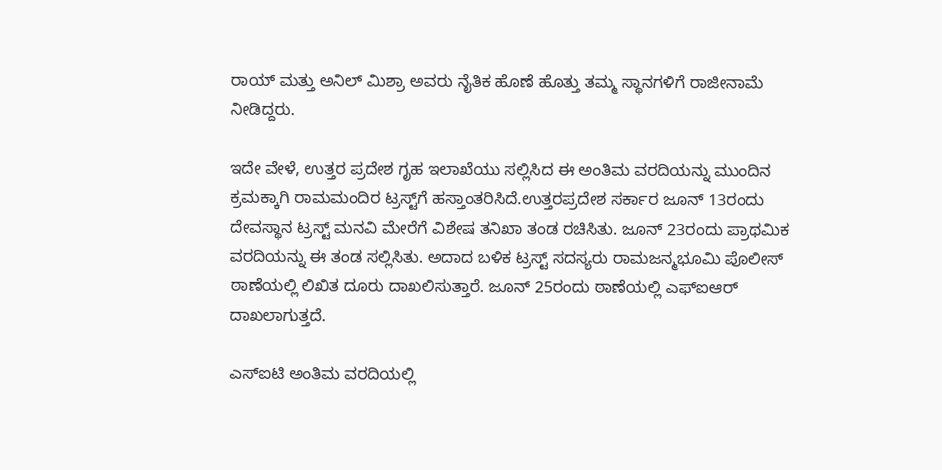ರಾಯ್‌ ಮತ್ತು ಅನಿಲ್‌ ಮಿಶ್ರಾ ಅವರು ನೈತಿಕ ಹೊಣೆ ಹೊತ್ತು ತಮ್ಮ ಸ್ಥಾನಗಳಿಗೆ ರಾಜೀನಾಮೆ ನೀಡಿದ್ದರು.

ಇದೇ ವೇಳೆ, ಉತ್ತರ ಪ್ರದೇಶ ಗೃಹ ಇಲಾಖೆಯು ಸಲ್ಲಿಸಿದ ಈ ಅಂತಿಮ ವರದಿಯನ್ನು ಮುಂದಿನ ಕ್ರಮಕ್ಕಾಗಿ ರಾಮಮಂದಿರ ಟ್ರಸ್ಟ್‌ಗೆ ಹಸ್ತಾಂತರಿಸಿದೆ.ಉತ್ತರಪ್ರದೇಶ ಸರ್ಕಾರ ಜೂನ್‌ 13ರಂದು ದೇವಸ್ಥಾನ ಟ್ರಸ್ಟ್‌ ಮನವಿ ಮೇರೆಗೆ ವಿಶೇಷ ತನಿಖಾ ತಂಡ ರಚಿಸಿತು. ಜೂನ್‌ 23ರಂದು ಪ್ರಾಥಮಿಕ ವರದಿಯನ್ನು ಈ ತಂಡ ಸಲ್ಲಿಸಿತು. ಅದಾದ ಬಳಿಕ ಟ್ರಸ್ಟ್‌ ಸದಸ್ಯರು ರಾಮಜನ್ಮಭೂಮಿ ಪೊಲೀಸ್‌‍ ಠಾಣೆಯಲ್ಲಿ ಲಿಖಿತ ದೂರು ದಾಖಲಿಸುತ್ತಾರೆ. ಜೂನ್‌ 25ರಂದು ಠಾಣೆಯಲ್ಲಿ ಎಫ್‌ಐಆರ್‌ ದಾಖಲಾಗುತ್ತದೆ.

ಎಸ್‌‍ಐಟಿ ಅಂತಿಮ ವರದಿಯಲ್ಲಿ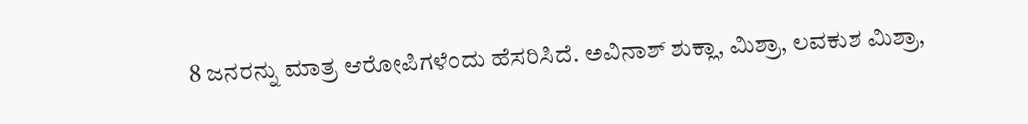8 ಜನರನ್ನು ಮಾತ್ರ ಆರೋಪಿಗಳೆಂದು ಹೆಸರಿಸಿದೆ. ಅವಿನಾಶ್‌ ಶುಕ್ಲಾ, ಮಿಶ್ರಾ, ಲವಕುಶ ಮಿಶ್ರಾ,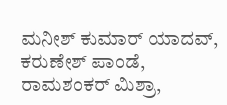ಮನೀಶ್‌ ಕುಮಾರ್‌ ಯಾದವ್‌‍, ಕರುಣೇಶ್‌ ಪಾಂಡೆ, ರಾಮಶಂಕರ್‌ ಮಿಶ್ರಾ,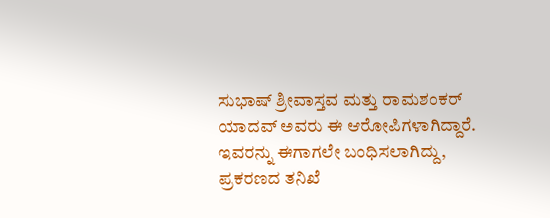ಸುಭಾಷ್‌ ಶ್ರೀವಾಸ್ತವ ಮತ್ತು ರಾಮಶಂಕರ್‌ ಯಾದವ್‌ ಅವರು ಈ ಆರೋಪಿಗಳಾಗಿದ್ದಾರೆ. ಇವರನ್ನು ಈಗಾಗಲೇ ಬಂಧಿಸಲಾಗಿದ್ದು, ಪ್ರಕರಣದ ತನಿಖೆ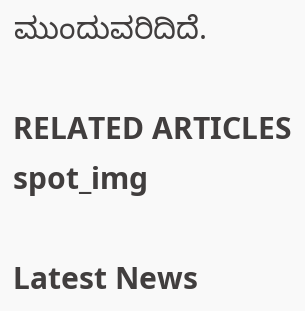ಮುಂದುವರಿದಿದೆ.

RELATED ARTICLES
spot_img

Latest News